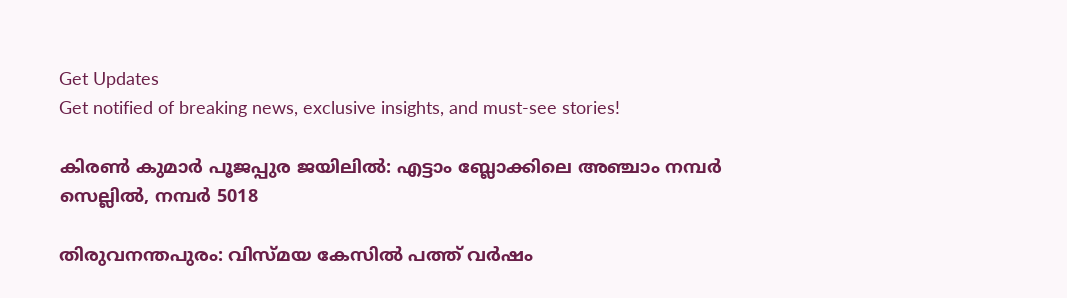Get Updates
Get notified of breaking news, exclusive insights, and must-see stories!

കിരണ്‍ കുമാര്‍ പൂജപ്പുര ജയിലില്‍: എട്ടാം ബ്ലോക്കിലെ അഞ്ചാം നമ്പര്‍ സെല്ലില്‍, നമ്പര്‍ 5018

തിരുവനന്തപുരം: വിസ്മയ കേസില്‍ പത്ത് വര്‍ഷം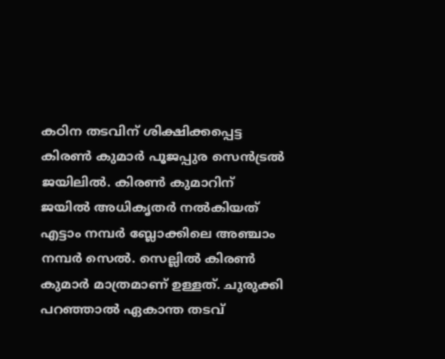കഠിന തടവിന് ശിക്ഷിക്കപ്പെട്ട കിരണ്‍ കുമാര്‍ പൂജപ്പുര സെന്‍ട്രല്‍ ജയിലില്‍. കിരണ്‍ കുമാറിന് ജയില്‍ അധികൃതര്‍ നല്‍കിയത് എട്ടാം നമ്പര്‍ ബ്ലോക്കിലെ അഞ്ചാം നമ്പര്‍ സെല്‍. സെല്ലില്‍ കിരണ്‍ കുമാര്‍ മാത്രമാണ് ഉള്ളത്. ചുരുക്കി പറഞ്ഞാല്‍ ഏകാന്ത തടവ്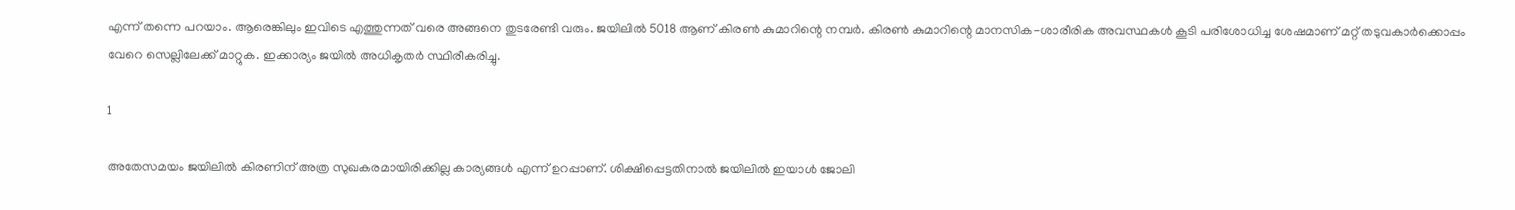എന്ന് തന്നെ പറയാം. ആരെങ്കിലും ഇവിടെ എത്തുന്നത് വരെ അങ്ങനെ തുടരേണ്ടി വരും. ജയിലില്‍ 5018 ആണ് കിരണ്‍ കുമാറിന്റെ നമ്പര്‍. കിരണ്‍ കുമാറിന്റെ മാനസിക-ശാരീരിക അവസ്ഥകള്‍ കൂടി പരിശോധിച്ച ശേഷമാണ് മറ്റ് തടുവകാര്‍ക്കൊപ്പം വേറെ സെല്ലിലേക്ക് മാറ്റുക. ഇക്കാര്യം ജയില്‍ അധികൃതര്‍ സ്ഥിരീകരിച്ചു.

1

അതേസമയം ജയിലില്‍ കിരണിന് അത്ര സുഖകരമായിരിക്കില്ല കാര്യങ്ങള്‍ എന്ന് ഉറപ്പാണ്. ശിക്ഷിപ്പെട്ടതിനാല്‍ ജയിലില്‍ ഇയാള്‍ ജോലി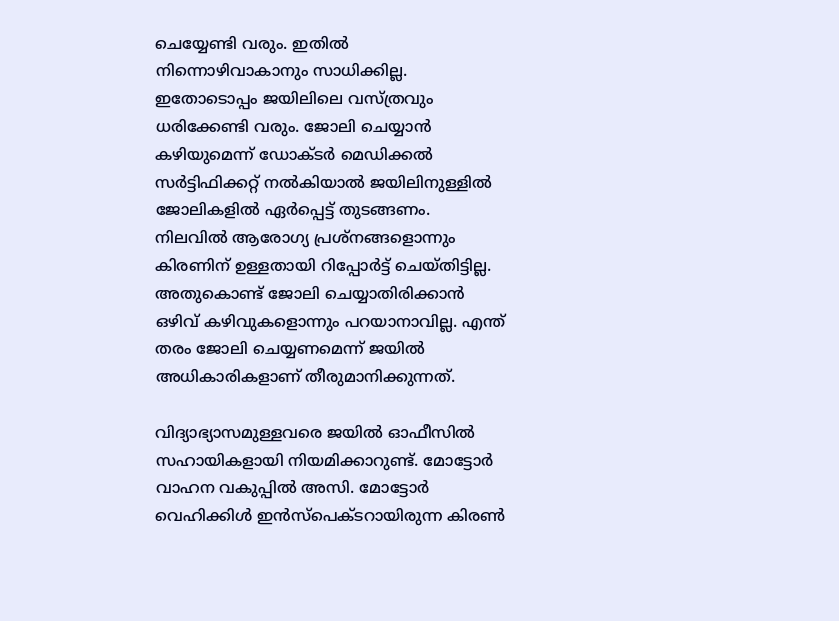ചെയ്യേണ്ടി വരും. ഇതില്‍ നിന്നൊഴിവാകാനും സാധിക്കില്ല. ഇതോടൊപ്പം ജയിലിലെ വസ്ത്രവും ധരിക്കേണ്ടി വരും. ജോലി ചെയ്യാന്‍ കഴിയുമെന്ന് ഡോക്ടര്‍ മെഡിക്കല്‍ സര്‍ട്ടിഫിക്കറ്റ് നല്‍കിയാല്‍ ജയിലിനുള്ളില്‍ ജോലികളില്‍ ഏര്‍പ്പെട്ട് തുടങ്ങണം. നിലവില്‍ ആരോഗ്യ പ്രശ്‌നങ്ങളൊന്നും കിരണിന് ഉള്ളതായി റിപ്പോര്‍ട്ട് ചെയ്തിട്ടില്ല. അതുകൊണ്ട് ജോലി ചെയ്യാതിരിക്കാന്‍ ഒഴിവ് കഴിവുകളൊന്നും പറയാനാവില്ല. എന്ത് തരം ജോലി ചെയ്യണമെന്ന് ജയില്‍ അധികാരികളാണ് തീരുമാനിക്കുന്നത്.

വിദ്യാഭ്യാസമുള്ളവരെ ജയില്‍ ഓഫീസില്‍ സഹായികളായി നിയമിക്കാറുണ്ട്. മോട്ടോര്‍ വാഹന വകുപ്പില്‍ അസി. മോട്ടോര്‍ വെഹിക്കിള്‍ ഇന്‍സ്‌പെക്ടറായിരുന്ന കിരണ്‍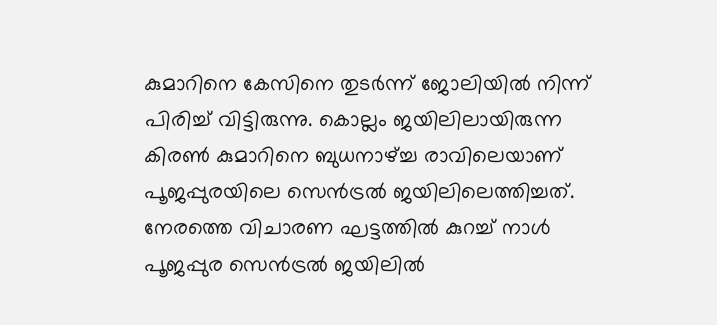കുമാറിനെ കേസിനെ തുടര്‍ന്ന് ജോലിയില്‍ നിന്ന് പിരിച്ച് വിട്ടിരുന്നു. കൊല്ലം ജയിലിലായിരുന്ന കിരണ്‍ കുമാറിനെ ബുധനാഴ്ച്ച രാവിലെയാണ് പൂജപ്പുരയിലെ സെന്‍ട്രല്‍ ജയിലിലെത്തിച്ചത്. നേരത്തെ വിചാരണ ഘട്ടത്തില്‍ കുറച്ച് നാള്‍ പൂജപ്പുര സെന്‍ട്രല്‍ ജയിലില്‍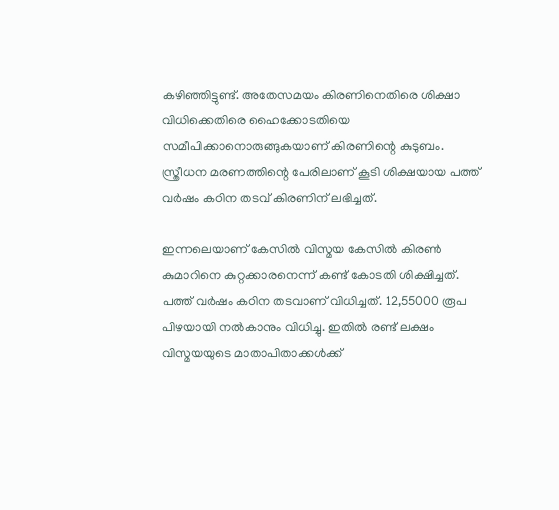കഴിഞ്ഞിട്ടുണ്ട്. അതേസമയം കിരണിനെതിരെ ശിക്ഷാ വിധിക്കെതിരെ ഹൈക്കോടതിയെ സമീപിക്കാനൊരുങ്ങുകയാണ് കിരണിന്റെ കുടുബം. സ്ത്രീധന മരണത്തിന്റെ പേരിലാണ് കൂടി ശിക്ഷയായ പത്ത് വര്‍ഷം കഠിന തടവ് കിരണിന് ലഭിച്ചത്.

ഇന്നലെയാണ് കേസില്‍ വിസ്മയ കേസില്‍ കിരണ്‍ കുമാറിനെ കുറ്റക്കാരനെന്ന് കണ്ട് കോടതി ശിക്ഷിച്ചത്. പത്ത് വര്‍ഷം കഠിന തടവാണ് വിധിച്ചത്. 12,55000 രൂപ പിഴയായി നല്‍കാനും വിധിച്ചു. ഇതില്‍ രണ്ട് ലക്ഷം വിസ്മയയുടെ മാതാപിതാക്കള്‍ക്ക്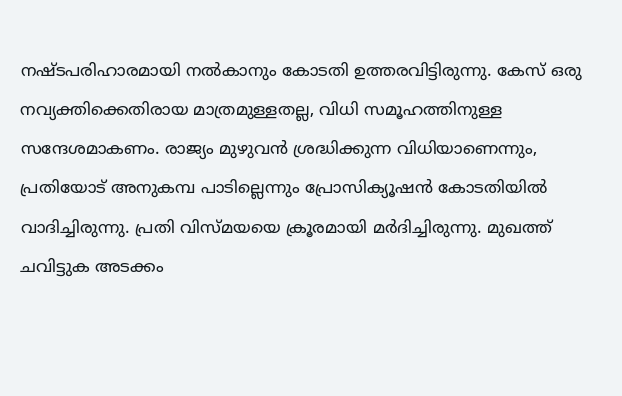നഷ്ടപരിഹാരമായി നല്‍കാനും കോടതി ഉത്തരവിട്ടിരുന്നു. കേസ് ഒരു നവ്യക്തിക്കെതിരായ മാത്രമുള്ളതല്ല, വിധി സമൂഹത്തിനുള്ള സന്ദേശമാകണം. രാജ്യം മുഴുവന്‍ ശ്രദ്ധിക്കുന്ന വിധിയാണെന്നും, പ്രതിയോട് അനുകമ്പ പാടില്ലെന്നും പ്രോസിക്യൂഷന്‍ കോടതിയില്‍ വാദിച്ചിരുന്നു. പ്രതി വിസ്മയയെ ക്രൂരമായി മര്‍ദിച്ചിരുന്നു. മുഖത്ത് ചവിട്ടുക അടക്കം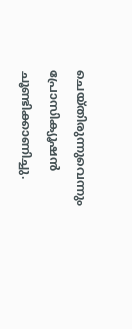ചെയ്തിരുന്നുവെന്നും പ്രോസിക്യൂഷന്‍ ചൂണ്ടിക്കാണിച്ചു.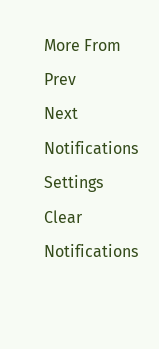More From
Prev
Next
Notifications
Settings
Clear Notifications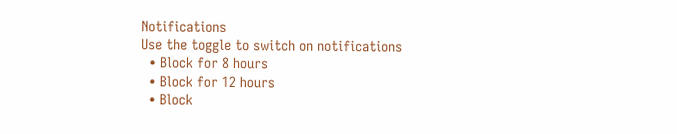Notifications
Use the toggle to switch on notifications
  • Block for 8 hours
  • Block for 12 hours
  • Block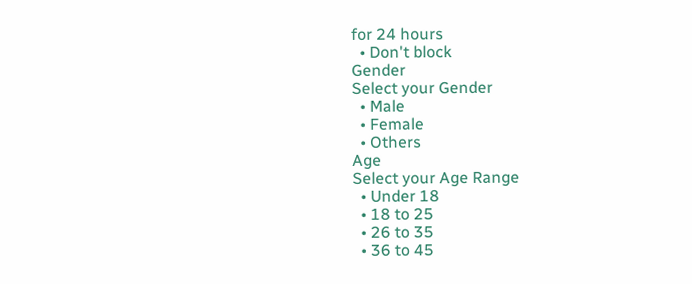for 24 hours
  • Don't block
Gender
Select your Gender
  • Male
  • Female
  • Others
Age
Select your Age Range
  • Under 18
  • 18 to 25
  • 26 to 35
  • 36 to 45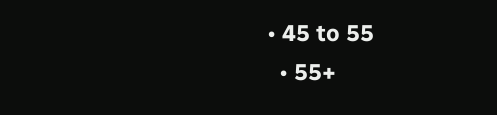• 45 to 55
  • 55+